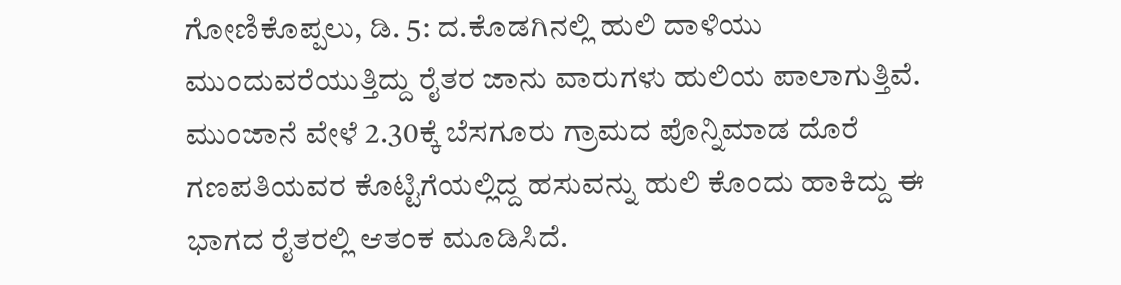ಗೋಣಿಕೊಪ್ಪಲು, ಡಿ. 5: ದ.ಕೊಡಗಿನಲ್ಲಿ ಹುಲಿ ದಾಳಿಯು ಮುಂದುವರೆಯುತ್ತಿದ್ದು ರೈತರ ಜಾನು ವಾರುಗಳು ಹುಲಿಯ ಪಾಲಾಗುತ್ತಿವೆ. ಮುಂಜಾನೆ ವೇಳೆ 2.30ಕ್ಕೆ ಬೆಸಗೂರು ಗ್ರಾಮದ ಪೊನ್ನಿಮಾಡ ದೊರೆ ಗಣಪತಿಯವರ ಕೊಟ್ಟಿಗೆಯಲ್ಲಿದ್ದ ಹಸುವನ್ನು ಹುಲಿ ಕೊಂದು ಹಾಕಿದ್ದು ಈ ಭಾಗದ ರೈತರಲ್ಲಿ ಆತಂಕ ಮೂಡಿಸಿದೆ.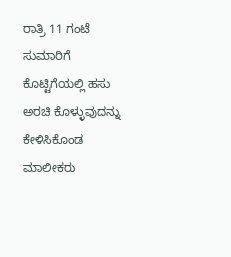ರಾತ್ರಿ 11 ಗಂಟೆ ಸುಮಾರಿಗೆ ಕೊಟ್ಟಿಗೆಯಲ್ಲಿ ಹಸು ಅರಚಿ ಕೊಳ್ಳುವುದನ್ನು ಕೇಳಿಸಿಕೊಂಡ ಮಾಲೀಕರು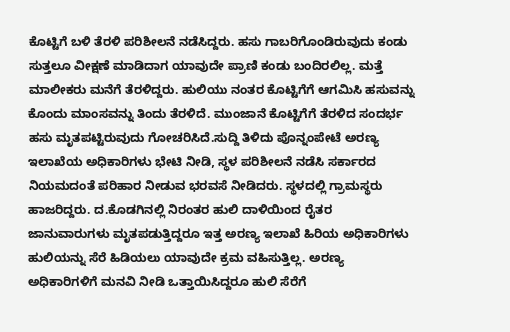ಕೊಟ್ಟಿಗೆ ಬಳಿ ತೆರಳಿ ಪರಿಶೀಲನೆ ನಡೆಸಿದ್ದರು. ಹಸು ಗಾಬರಿಗೊಂಡಿರುವುದು ಕಂಡು ಸುತ್ತಲೂ ವೀಕ್ಷಣೆ ಮಾಡಿದಾಗ ಯಾವುದೇ ಪ್ರಾಣಿ ಕಂಡು ಬಂದಿರಲಿಲ್ಲ. ಮತ್ತೆ ಮಾಲೀಕರು ಮನೆಗೆ ತೆರಳಿದ್ದರು. ಹುಲಿಯು ನಂತರ ಕೊಟ್ಟಿಗೆಗೆ ಆಗಮಿಸಿ ಹಸುವನ್ನು ಕೊಂದು ಮಾಂಸವನ್ನು ತಿಂದು ತೆರಳಿದೆ. ಮುಂಜಾನೆ ಕೊಟ್ಟಿಗೆಗೆ ತೆರಳಿದ ಸಂದರ್ಭ ಹಸು ಮೃತಪಟ್ಟಿರುವುದು ಗೋಚರಿಸಿದೆ.ಸುದ್ದಿ ತಿಳಿದು ಪೊನ್ನಂಪೇಟೆ ಅರಣ್ಯ ಇಲಾಖೆಯ ಅಧಿಕಾರಿಗಳು ಭೇಟಿ ನೀಡಿ, ಸ್ಥಳ ಪರಿಶೀಲನೆ ನಡೆಸಿ ಸರ್ಕಾರದ ನಿಯಮದಂತೆ ಪರಿಹಾರ ನೀಡುವ ಭರವಸೆ ನೀಡಿದರು. ಸ್ಥಳದಲ್ಲಿ ಗ್ರಾಮಸ್ಥರು ಹಾಜರಿದ್ದರು. ದ.ಕೊಡಗಿನಲ್ಲಿ ನಿರಂತರ ಹುಲಿ ದಾಳಿಯಿಂದ ರೈತರ ಜಾನುವಾರುಗಳು ಮೃತಪಡುತ್ತಿದ್ದರೂ ಇತ್ತ ಅರಣ್ಯ ಇಲಾಖೆ ಹಿರಿಯ ಅಧಿಕಾರಿಗಳು ಹುಲಿಯನ್ನು ಸೆರೆ ಹಿಡಿಯಲು ಯಾವುದೇ ಕ್ರಮ ವಹಿಸುತ್ತಿಲ್ಲ. ಅರಣ್ಯ ಅಧಿಕಾರಿಗಳಿಗೆ ಮನವಿ ನೀಡಿ ಒತ್ತಾಯಿಸಿದ್ದರೂ ಹುಲಿ ಸೆರೆಗೆ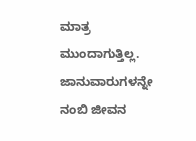ಮಾತ್ರ ಮುಂದಾಗುತ್ತಿಲ್ಲ. ಜಾನುವಾರುಗಳನ್ನೇ ನಂಬಿ ಜೀವನ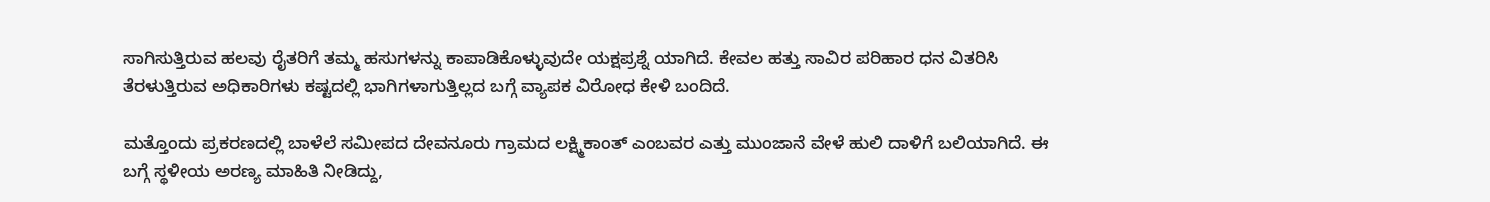ಸಾಗಿಸುತ್ತಿರುವ ಹಲವು ರೈತರಿಗೆ ತಮ್ಮ ಹಸುಗಳನ್ನು ಕಾಪಾಡಿಕೊಳ್ಳುವುದೇ ಯಕ್ಷಪ್ರಶ್ನೆ ಯಾಗಿದೆ. ಕೇವಲ ಹತ್ತು ಸಾವಿರ ಪರಿಹಾರ ಧನ ವಿತರಿಸಿ ತೆರಳುತ್ತಿರುವ ಅಧಿಕಾರಿಗಳು ಕಷ್ಟದಲ್ಲಿ ಭಾಗಿಗಳಾಗುತ್ತಿಲ್ಲದ ಬಗ್ಗೆ ವ್ಯಾಪಕ ವಿರೋಧ ಕೇಳಿ ಬಂದಿದೆ.

ಮತ್ತೊಂದು ಪ್ರಕರಣದಲ್ಲಿ ಬಾಳೆಲೆ ಸಮೀಪದ ದೇವನೂರು ಗ್ರಾಮದ ಲಕ್ಷ್ಮಿಕಾಂತ್ ಎಂಬವರ ಎತ್ತು ಮುಂಜಾನೆ ವೇಳೆ ಹುಲಿ ದಾಳಿಗೆ ಬಲಿಯಾಗಿದೆ. ಈ ಬಗ್ಗೆ ಸ್ಥಳೀಯ ಅರಣ್ಯ ಮಾಹಿತಿ ನೀಡಿದ್ದು,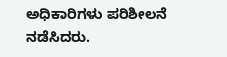ಅಧಿಕಾರಿಗಳು ಪರಿಶೀಲನೆ ನಡೆಸಿದರು.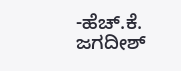-ಹೆಚ್.ಕೆ. ಜಗದೀಶ್